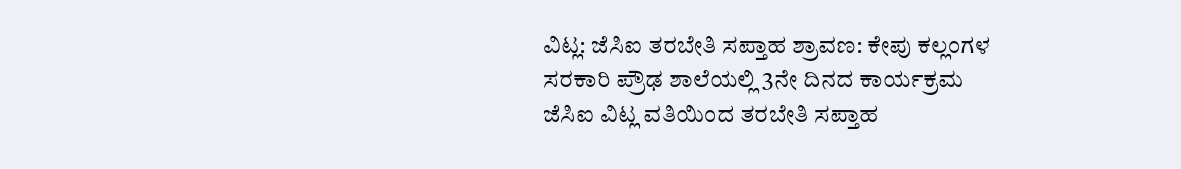ವಿಟ್ಲ: ಜೆಸಿಐ ತರಬೇತಿ ಸಪ್ತಾಹ ಶ್ರಾವಣ: ಕೇಪು ಕಲ್ಲಂಗಳ ಸರಕಾರಿ ಪ್ರೌಢ ಶಾಲೆಯಲ್ಲಿ 3ನೇ ದಿನದ ಕಾರ್ಯಕ್ರಮ
ಜೆಸಿಐ ವಿಟ್ಲ ವತಿಯಿಂದ ತರಬೇತಿ ಸಪ್ತಾಹ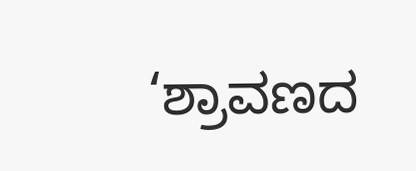‘ಶ್ರಾವಣದ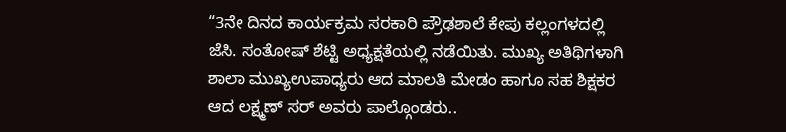“3ನೇ ದಿನದ ಕಾರ್ಯಕ್ರಮ ಸರಕಾರಿ ಪ್ರೌಢಶಾಲೆ ಕೇಪು ಕಲ್ಲಂಗಳದಲ್ಲಿ ಜೆಸಿ. ಸಂತೋಷ್ ಶೆಟ್ಟಿ ಅಧ್ಯಕ್ಷತೆಯಲ್ಲಿ ನಡೆಯಿತು. ಮುಖ್ಯ ಅತಿಥಿಗಳಾಗಿ ಶಾಲಾ ಮುಖ್ಯಉಪಾಧ್ಯರು ಆದ ಮಾಲತಿ ಮೇಡಂ ಹಾಗೂ ಸಹ ಶಿಕ್ಷಕರ ಆದ ಲಕ್ಷ್ಮಣ್ ಸರ್ ಅವರು ಪಾಲ್ಗೊಂಡರು..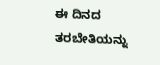ಈ ದಿನದ ತರಬೇತಿಯನ್ನು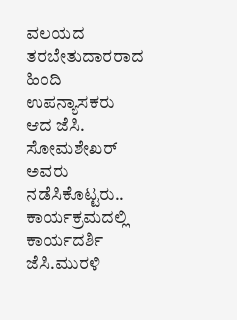ವಲಯದ ತರಬೇತುದಾರರಾದ ಹಿಂದಿ ಉಪನ್ಯಾಸಕರು ಆದ ಜೆಸಿ. ಸೋಮಶೇಖರ್ ಅವರು ನಡೆಸಿಕೊಟ್ಟರು.. ಕಾರ್ಯಕ್ರಮದಲ್ಲಿ ಕಾರ್ಯದರ್ಶಿ ಜೆಸಿ.ಮುರಳಿ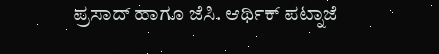ಪ್ರಸಾದ್ ಹಾಗೂ ಜೆಸಿ. ಆರ್ಥಿಕ್ ಪಟ್ನಾಜೆ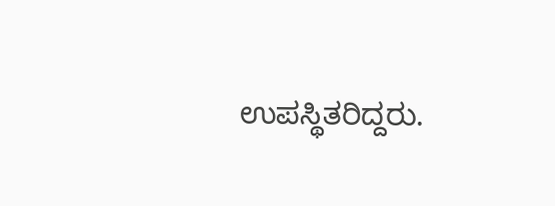ಉಪಸ್ಥಿತರಿದ್ದರು.